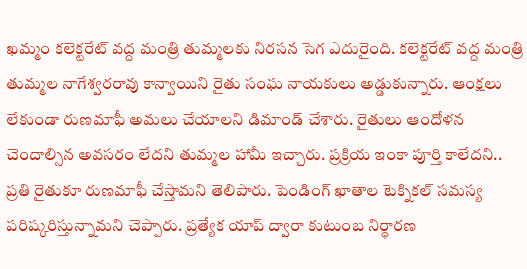ఖమ్మం కలెక్టరేట్ వద్ద మంత్రి తుమ్మలకు నిరసన సెగ ఎదురైంది. కలెక్టరేట్ వద్ద మంత్రి తుమ్మల నాగేశ్వరరావు కాన్వాయిని రైతు సంఘ నాయకులు అడ్డుకున్నారు. ఆంక్షలు లేకుండా రుణమాఫీ అమలు చేయాలని డిమాండ్ చేశారు. రైతులు ఆందోళన చెందాల్సిన అవసరం లేదని తుమ్మల హామీ ఇచ్చారు. ప్రక్రియ ఇంకా పూర్తి కాలేదని.. ప్రతి రైతుకూ రుణమాఫీ చేస్తామని తెలిపారు. పెండింగ్ ఖాతాల టెక్నికల్ సమస్య పరిష్కరిస్తున్నామని చెప్పారు. ప్రత్యేక యాప్ ద్వారా కుటుంబ నిర్ధారణ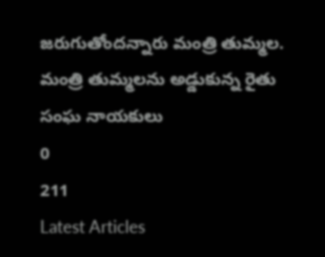జరుగుతోందన్నారు మంత్రి తుమ్మల.
మంత్రి తుమ్మలను అడ్డుకున్న రైతు సంఘ నాయకులు
0
211
Latest Articles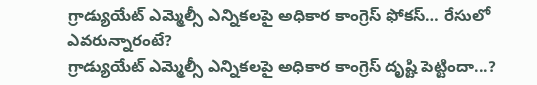గ్రాడ్యుయేట్ ఎమ్మెల్సీ ఎన్నికలపై అధికార కాంగ్రెస్ ఫోకస్… రేసులో ఎవరున్నారంటే?
గ్రాడ్యుయేట్ ఎమ్మెల్సీ ఎన్నికలపై అధికార కాంగ్రెస్ దృష్టి పెట్టిందా...?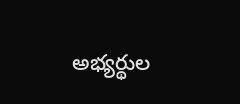అభ్యర్థుల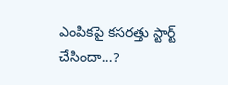ఎంపికపై కసరత్తు స్టార్ట్ చేసిందా...?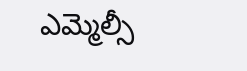ఎమ్మెల్సీ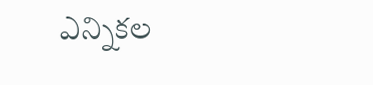ఎన్నికల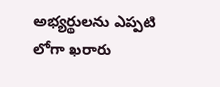అభ్యర్థులను ఎప్పటి లోగా ఖరారు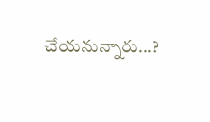చేయనున్నారు...?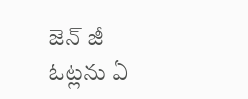జెన్ జీ ఓట్లను ఏ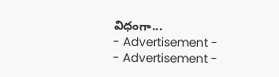విధంగా...
- Advertisement -
- Advertisement -